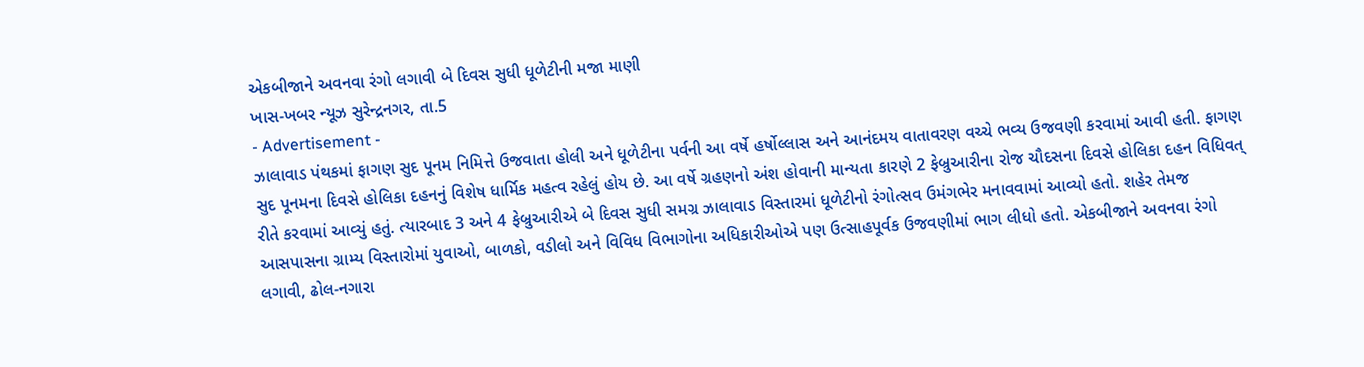એકબીજાને અવનવા રંગો લગાવી બે દિવસ સુધી ધૂળેટીની મજા માણી
ખાસ-ખબર ન્યૂઝ સુરેન્દ્રનગર, તા.5
- Advertisement -
ઝાલાવાડ પંથકમાં ફાગણ સુદ પૂનમ નિમિત્તે ઉજવાતા હોલી અને ધૂળેટીના પર્વની આ વર્ષે હર્ષોલ્લાસ અને આનંદમય વાતાવરણ વચ્ચે ભવ્ય ઉજવણી કરવામાં આવી હતી. ફાગણ સુદ પૂનમના દિવસે હોલિકા દહનનું વિશેષ ધાર્મિક મહત્વ રહેલું હોય છે. આ વર્ષે ગ્રહણનો અંશ હોવાની માન્યતા કારણે 2 ફેબ્રુઆરીના રોજ ચૌદસના દિવસે હોલિકા દહન વિધિવત્ રીતે કરવામાં આવ્યું હતું. ત્યારબાદ 3 અને 4 ફેબ્રુઆરીએ બે દિવસ સુધી સમગ્ર ઝાલાવાડ વિસ્તારમાં ધૂળેટીનો રંગોત્સવ ઉમંગભેર મનાવવામાં આવ્યો હતો. શહેર તેમજ આસપાસના ગ્રામ્ય વિસ્તારોમાં યુવાઓ, બાળકો, વડીલો અને વિવિધ વિભાગોના અધિકારીઓએ પણ ઉત્સાહપૂર્વક ઉજવણીમાં ભાગ લીધો હતો. એકબીજાને અવનવા રંગો લગાવી, ઢોલ-નગારા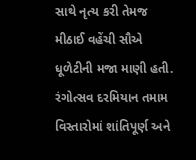સાથે નૃત્ય કરી તેમજ મીઠાઈ વહેંચી સૌએ ધૂળેટીની મજા માણી હતી. રંગોત્સવ દરમિયાન તમામ વિસ્તારોમાં શાંતિપૂર્ણ અને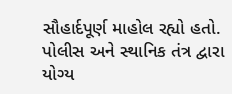સૌહાર્દપૂર્ણ માહોલ રહ્યો હતો. પોલીસ અને સ્થાનિક તંત્ર દ્વારા યોગ્ય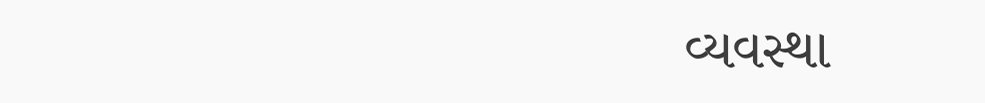વ્યવસ્થા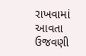રાખવામાં આવતા ઉજવણી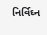નિર્વિઘ્ન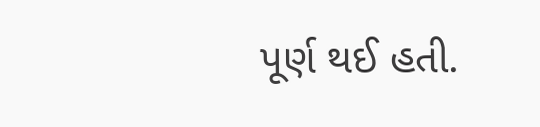પૂર્ણ થઈ હતી.